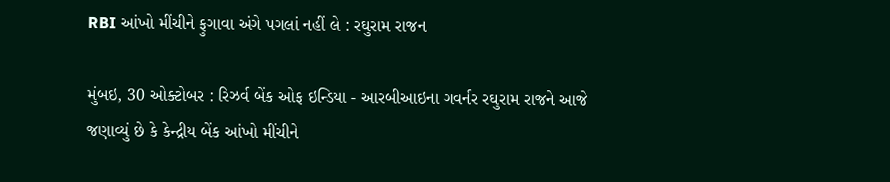RBI આંખો મીંચીને ફુગાવા અંગે પગલાં નહીં લે : રઘુરામ રાજન

મુંબઇ, 30 ઓક્ટોબર : રિઝર્વ બેંક ઓફ ઇન્ડિયા - આરબીઆઇના ગવર્નર રઘુરામ રાજને આજે જણાવ્યું છે કે કેન્દ્રીય બેંક આંખો મીંચીને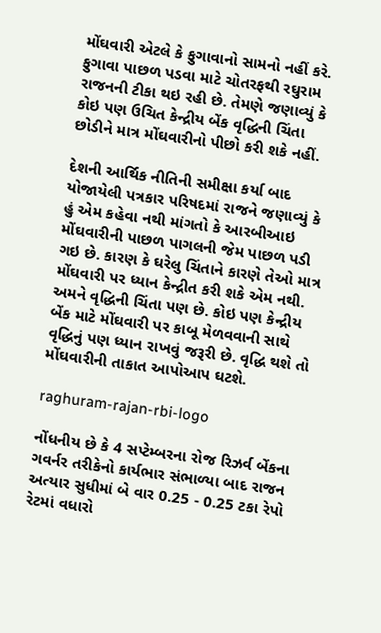મોંઘવારી એટલે કે ફુગાવાનો સામનો નહીં કરે. ફુગાવા પાછળ પડવા માટે ચોતરફથી રઘુરામ રાજનની ટીકા થઇ રહી છે. તેમણે જણાવ્યું કે કોઇ પણ ઉચિત કેન્દ્રીય બેંક વૃદ્ધિની ચિંતા છોડીને માત્ર મોંઘવારીનો પીછો કરી શકે નહીં.

દેશની આર્થિક નીતિની સમીક્ષા કર્યા બાદ યોજાયેલી પત્રકાર પરિષદમાં રાજને જણાવ્યું કે હું એમ કહેવા નથી માંગતો કે આરબીઆઇ મોંઘવારીની પાછળ પાગલની જેમ પાછળ પડી ગઇ છે. કારણ કે ઘરેલુ ચિંતાને કારણે તેઓ માત્ર મોંઘવારી પર ધ્યાન કેન્દ્રીત કરી શકે એમ નથી. અમને વૃદ્ધિની ચિંતા પણ છે. કોઇ પણ કેન્દ્રીય બેંક માટે મોંઘવારી પર કાબૂ મેળવવાની સાથે વૃદ્ધિનું પણ ધ્યાન રાખવું જરૂરી છે. વૃદ્ધિ થશે તો મોંઘવારીની તાકાત આપોઆપ ઘટશે.

raghuram-rajan-rbi-logo

નોંધનીય છે કે 4 સપ્ટેમ્બરના રોજ રિઝર્વ બેંકના ગવર્નર તરીકેનો કાર્યભાર સંભાળ્યા બાદ રાજન અત્યાર સુધીમાં બે વાર 0.25 - 0.25 ટકા રેપો રેટમાં વધારો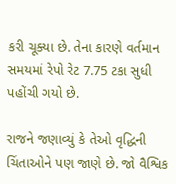કરી ચૂક્યા છે. તેના કારણે વર્તમાન સમયમાં રેપો રેટ 7.75 ટકા સુધી પહોંચી ગયો છે.

રાજને જણાવ્યું કે તેઓ વૃદ્ધિની ચિંતાઓને પણ જાણે છે. જો વૈશ્વિક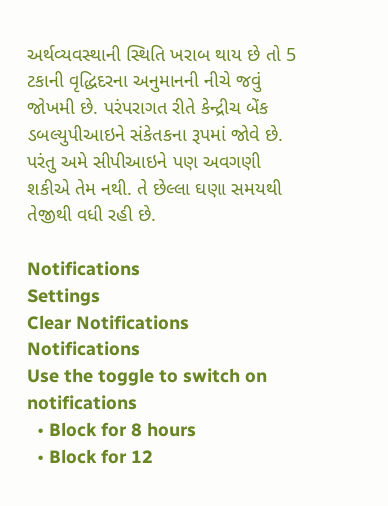અર્થવ્યવસ્થાની સ્થિતિ ખરાબ થાય છે તો 5 ટકાની વૃદ્ધિદરના અનુમાનની નીચે જવું જોખમી છે. પરંપરાગત રીતે કેન્દ્રીચ બેંક ડબલ્યુપીઆઇને સંકેતકના રૂપમાં જોવે છે. પરંતુ અમે સીપીઆઇને પણ અવગણી શકીએ તેમ નથી. તે છેલ્લા ઘણા સમયથી તેજીથી વધી રહી છે.

Notifications
Settings
Clear Notifications
Notifications
Use the toggle to switch on notifications
  • Block for 8 hours
  • Block for 12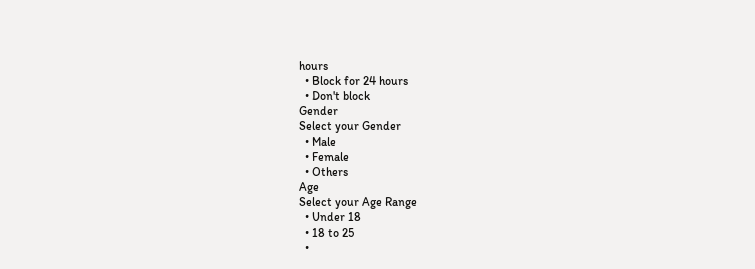hours
  • Block for 24 hours
  • Don't block
Gender
Select your Gender
  • Male
  • Female
  • Others
Age
Select your Age Range
  • Under 18
  • 18 to 25
  •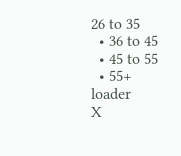26 to 35
  • 36 to 45
  • 45 to 55
  • 55+
loader
X